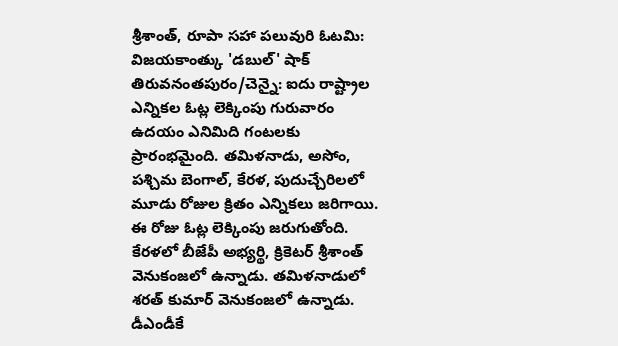శ్రీశాంత్, రూపా సహా పలువురి ఓటమి: విజయకాంత్కు 'డబుల్' షాక్
తిరువనంతపురం/చెన్నై: ఐదు రాష్ట్రాల ఎన్నికల ఓట్ల లెక్కింపు గురువారం ఉదయం ఎనిమిది గంటలకు ప్రారంభమైంది. తమిళనాడు, అసోం, పశ్చిమ బెంగాల్, కేరళ, పుదుచ్చేరిలలో మూడు రోజుల క్రితం ఎన్నికలు జరిగాయి. ఈ రోజు ఓట్ల లెక్కింపు జరుగుతోంది.
కేరళలో బీజేపీ అభ్యర్థి, క్రికెటర్ శ్రీశాంత్ వెనుకంజలో ఉన్నాడు. తమిళనాడులో శరత్ కుమార్ వెనుకంజలో ఉన్నాడు. డీఎండీకే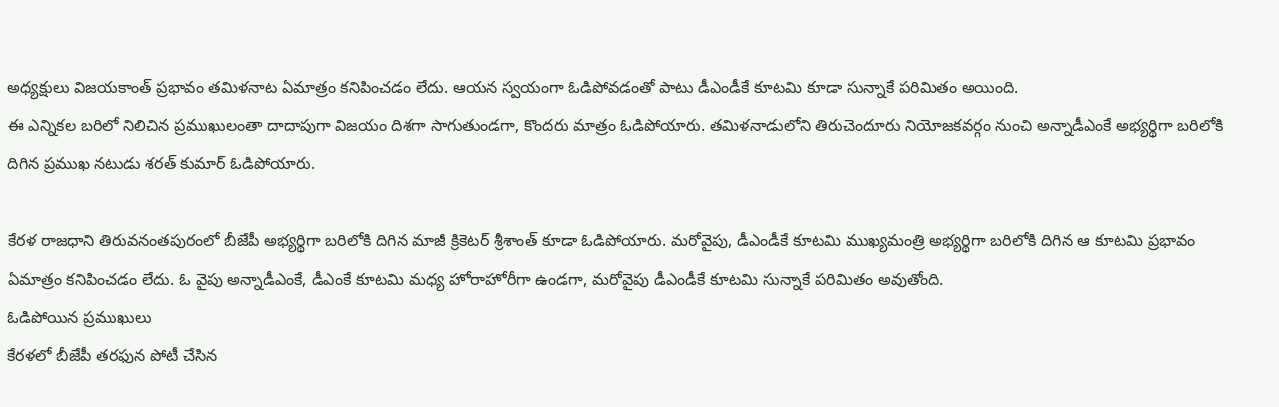అధ్యక్షులు విజయకాంత్ ప్రభావం తమిళనాట ఏమాత్రం కనిపించడం లేదు. ఆయన స్వయంగా ఓడిపోవడంతో పాటు డీఎండీకే కూటమి కూడా సున్నాకే పరిమితం అయింది.
ఈ ఎన్నికల బరిలో నిలిచిన ప్రముఖులంతా దాదాపుగా విజయం దిశగా సాగుతుండగా, కొందరు మాత్రం ఓడిపోయారు. తమిళనాడులోని తిరుచెందూరు నియోజకవర్గం నుంచి అన్నాడీఎంకే అభ్యర్థిగా బరిలోకి దిగిన ప్రముఖ నటుడు శరత్ కుమార్ ఓడిపోయారు.

కేరళ రాజధాని తిరువనంతపురంలో బీజేపీ అభ్యర్థిగా బరిలోకి దిగిన మాజీ క్రికెటర్ శ్రీశాంత్ కూడా ఓడిపోయారు. మరోవైపు, డీఎండీకే కూటమి ముఖ్యమంత్రి అభ్యర్థిగా బరిలోకి దిగిన ఆ కూటమి ప్రభావం ఏమాత్రం కనిపించడం లేదు. ఓ వైపు అన్నాడీఎంకే, డీఎంకే కూటమి మధ్య హోరాహోరీగా ఉండగా, మరోవైపు డీఎండీకే కూటమి సున్నాకే పరిమితం అవుతోంది.
ఓడిపోయిన ప్రముఖులు
కేరళలో బీజేపీ తరఫున పోటీ చేసిన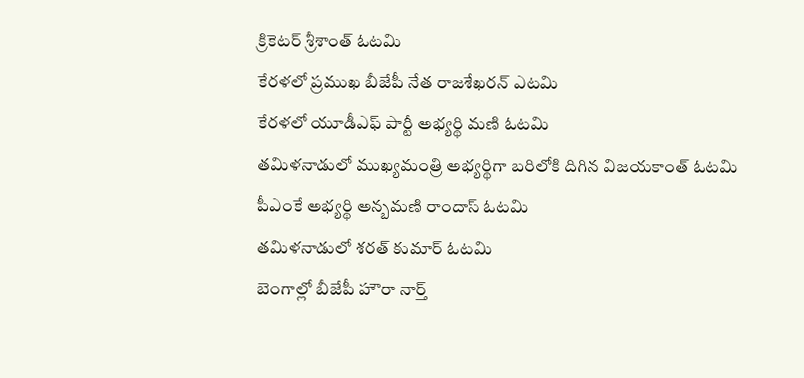క్రికెటర్ శ్రీశాంత్ ఓటమి
కేరళలో ప్రముఖ బీజేపీ నేత రాజశేఖరన్ ఎటమి
కేరళలో యూడీఎఫ్ పార్టీ అభ్యర్థి మణి ఓటమి
తమిళనాడులో ముఖ్యమంత్రి అభ్యర్థిగా బరిలోకి దిగిన విజయకాంత్ ఓటమి
పీఎంకే అభ్యర్థి అన్బమణి రాందాస్ ఓటమి
తమిళనాడులో శరత్ కుమార్ ఓటమి
బెంగాల్లో బీజేపీ హౌరా నార్త్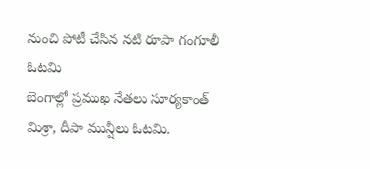నుంచి పోటీ చేసిన నటి రూపా గంగూలీ ఓటమి
బెంగాల్లో ప్రముఖ నేతలు సూర్యకాంత్ మిశ్రా, దీపా మున్షీలు ఓటమి.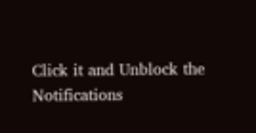Click it and Unblock the Notifications